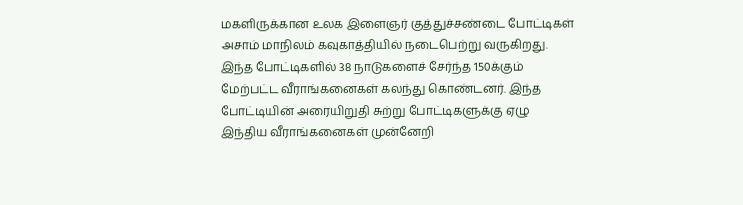மகளிருக்கான உலக இளைஞர் குத்துச்சண்டை போட்டிகள் அசாம் மாநிலம் கவுகாத்தியில் நடைபெற்று வருகிறது. இந்த போட்டிகளில் 38 நாடுகளைச் சேர்ந்த 150க்கும் மேற்பட்ட வீராங்கனைகள் கலந்து கொண்டனர். இந்த போட்டியின் அரையிறுதி சுற்று போட்டிகளுக்கு ஏழு இந்திய வீராங்கனைகள் முன்னேறி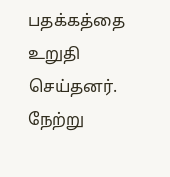பதக்கத்தை உறுதி செய்தனர். நேற்று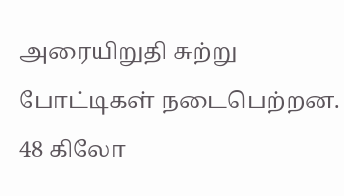அரையிறுதி சுற்று போட்டிகள் நடைபெற்றன.
48 கிலோ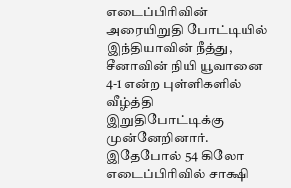எடைப்பிரிவின் அரையிறுதி போட்டியில் இந்தியாவின் நீத்து, சீனாவின் நியி யூவானை 4-1 என்ற புள்ளிகளில் வீழ்த்தி இறுதிபோட்டிக்கு முன்னேறினார். இதேபோல் 54 கிலோ எடைப்பிரிவில் சாக்ஷி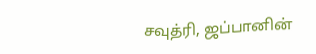சவுத்ரி, ஜப்பானின்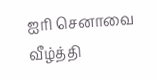ஐரி செனாவை வீழ்த்தி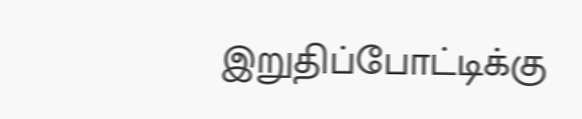இறுதிப்போட்டிக்கு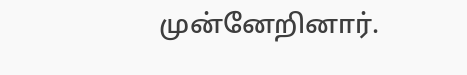முன்னேறினார்.